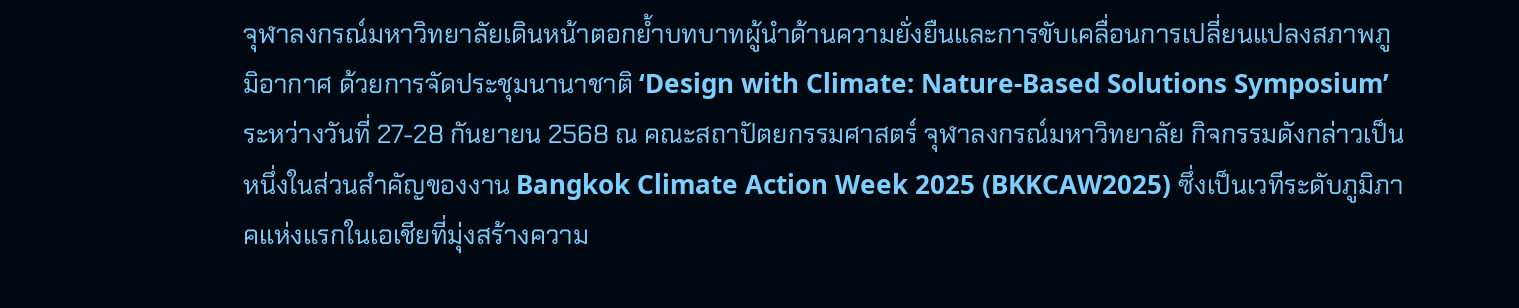จุฬาลงกรณ์มหาวิทยาลัยเดินหน้าตอกย้ำบทบาทผู้นำด้านความยั่งยืนและการขับเคลื่อนการเปลี่ยนแปลงสภาพภูมิอากาศ ด้วยการจัดประชุมนานาชาติ ‘Design with Climate: Nature-Based Solutions Symposium’ ระหว่างวันที่ 27-28 กันยายน 2568 ณ คณะสถาปัตยกรรมศาสตร์ จุฬาลงกรณ์มหาวิทยาลัย กิจกรรมดังกล่าวเป็นหนึ่งในส่วนสำคัญของงาน Bangkok Climate Action Week 2025 (BKKCAW2025) ซึ่งเป็นเวทีระดับภูมิภาคแห่งแรกในเอเชียที่มุ่งสร้างความ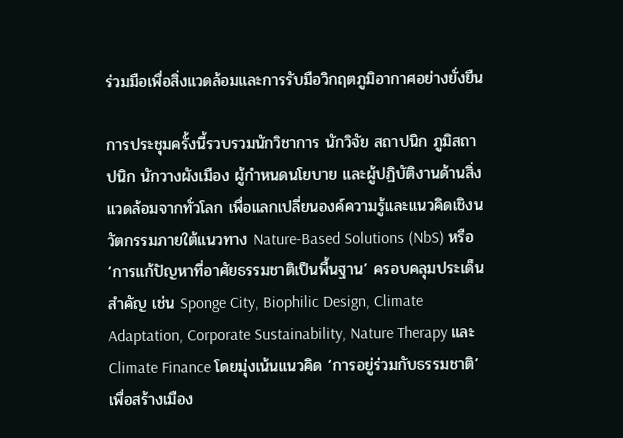ร่วมมือเพื่อสิ่งแวดล้อมและการรับมือวิกฤตภูมิอากาศอย่างยั่งยืน

การประชุมครั้งนี้รวบรวมนักวิชาการ นักวิจัย สถาปนิก ภูมิสถาปนิก นักวางผังเมือง ผู้กำหนดนโยบาย และผู้ปฏิบัติงานด้านสิ่งแวดล้อมจากทั่วโลก เพื่อแลกเปลี่ยนองค์ความรู้และแนวคิดเชิงนวัตกรรมภายใต้แนวทาง Nature-Based Solutions (NbS) หรือ ‘การแก้ปัญหาที่อาศัยธรรมชาติเป็นพื้นฐาน’ ครอบคลุมประเด็นสำคัญ เช่น Sponge City, Biophilic Design, Climate Adaptation, Corporate Sustainability, Nature Therapy และ Climate Finance โดยมุ่งเน้นแนวคิด ‘การอยู่ร่วมกับธรรมชาติ’ เพื่อสร้างเมือง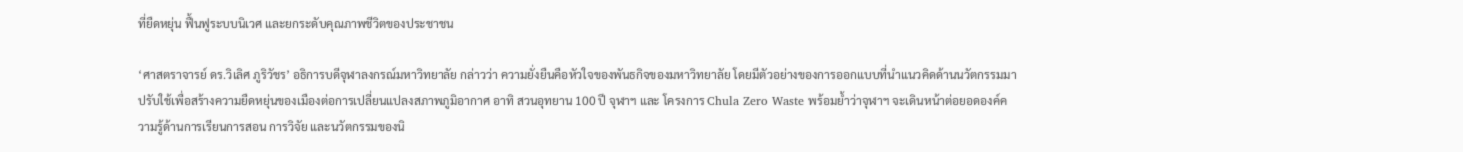ที่ยืดหยุ่น ฟื้นฟูระบบนิเวศ และยกระดับคุณภาพชีวิตของประชาชน

‘ศาสตราจารย์ ดร.วิเลิศ ภูริวัชร’ อธิการบดีจุฬาลงกรณ์มหาวิทยาลัย กล่าวว่า ความยั่งยืนคือหัวใจของพันธกิจของมหาวิทยาลัย โดยมีตัวอย่างของการออกแบบที่นำแนวคิดด้านนวัตกรรมมาปรับใช้เพื่อสร้างความยืดหยุ่นของเมืองต่อการเปลี่ยนแปลงสภาพภูมิอากาศ อาทิ สวนอุทยาน 100 ปี จุฬาฯ และ โครงการ Chula Zero Waste พร้อมย้ำว่าจุฬาฯ จะเดินหน้าต่อยอดองค์ความรู้ด้านการเรียนการสอน การวิจัย และนวัตกรรมของนิ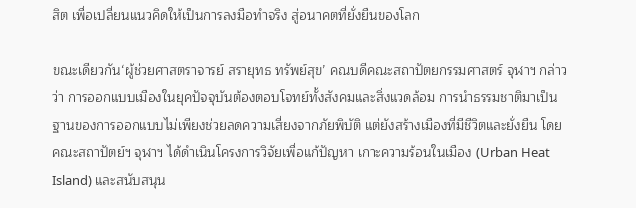สิต เพื่อเปลี่ยนแนวคิดให้เป็นการลงมือทำจริง สู่อนาคตที่ยั่งยืนของโลก

ขณะเดียวกัน‘ผู้ช่วยศาสตราจารย์ สรายุทธ ทรัพย์สุข’ คณบดีคณะสถาปัตยกรรมศาสตร์ จุฬาฯ กล่าวว่า การออกแบบเมืองในยุคปัจจุบันต้องตอบโจทย์ทั้งสังคมและสิ่งแวดล้อม การนำธรรมชาติมาเป็นฐานของการออกแบบไม่เพียงช่วยลดความเสี่ยงจากภัยพิบัติ แต่ยังสร้างเมืองที่มีชีวิตและยั่งยืน โดยคณะสถาปัตย์ฯ จุฬาฯ ได้ดำเนินโครงการวิจัยเพื่อแก้ปัญหา เกาะความร้อนในเมือง (Urban Heat Island) และสนับสนุน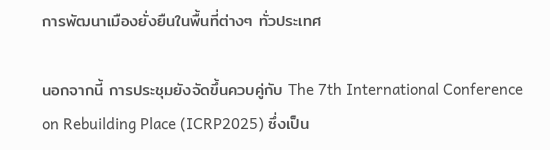การพัฒนาเมืองยั่งยืนในพื้นที่ต่างๆ ทั่วประเทศ

นอกจากนี้ การประชุมยังจัดขึ้นควบคู่กับ The 7th International Conference on Rebuilding Place (ICRP2025) ซึ่งเป็น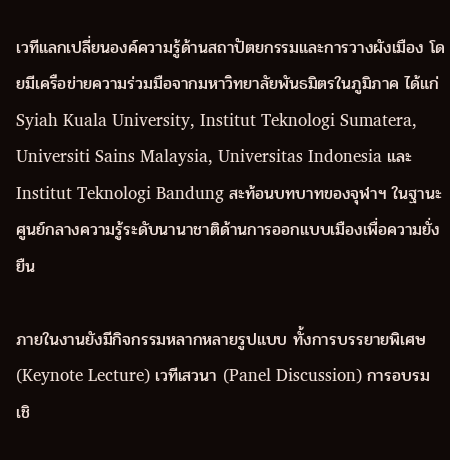เวทีแลกเปลี่ยนองค์ความรู้ด้านสถาปัตยกรรมและการวางผังเมือง โดยมีเครือข่ายความร่วมมือจากมหาวิทยาลัยพันธมิตรในภูมิภาค ได้แก่ Syiah Kuala University, Institut Teknologi Sumatera, Universiti Sains Malaysia, Universitas Indonesia และ Institut Teknologi Bandung สะท้อนบทบาทของจุฬาฯ ในฐานะศูนย์กลางความรู้ระดับนานาชาติด้านการออกแบบเมืองเพื่อความยั่งยืน

ภายในงานยังมีกิจกรรมหลากหลายรูปแบบ ทั้งการบรรยายพิเศษ (Keynote Lecture) เวทีเสวนา (Panel Discussion) การอบรมเชิ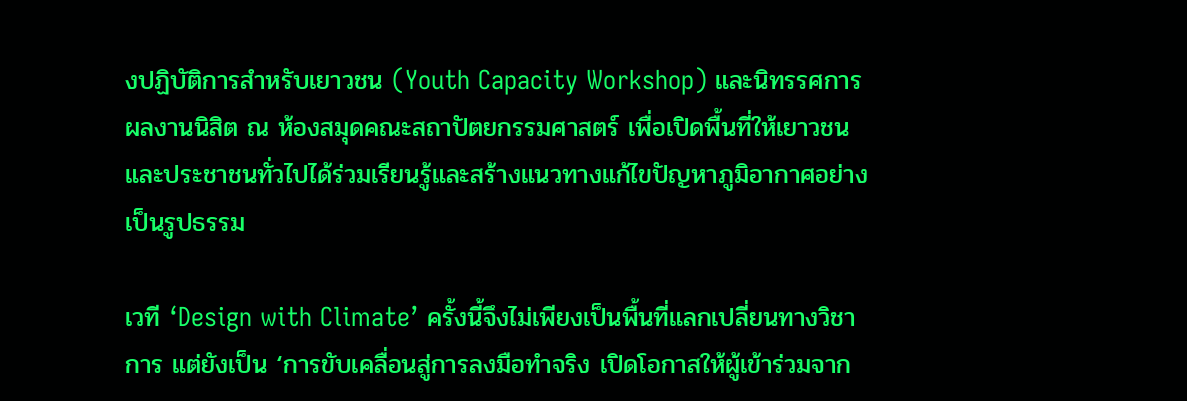งปฏิบัติการสำหรับเยาวชน (Youth Capacity Workshop) และนิทรรศการผลงานนิสิต ณ ห้องสมุดคณะสถาปัตยกรรมศาสตร์ เพื่อเปิดพื้นที่ให้เยาวชนและประชาชนทั่วไปได้ร่วมเรียนรู้และสร้างแนวทางแก้ไขปัญหาภูมิอากาศอย่างเป็นรูปธรรม

เวที ‘Design with Climate’ ครั้งนี้จึงไม่เพียงเป็นพื้นที่แลกเปลี่ยนทางวิชาการ แต่ยังเป็น ‘การขับเคลื่อนสู่การลงมือทำจริง เปิดโอกาสให้ผู้เข้าร่วมจาก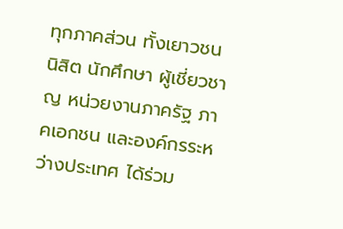ทุกภาคส่วน ทั้งเยาวชน นิสิต นักศึกษา ผู้เชี่ยวชาญ หน่วยงานภาครัฐ ภาคเอกชน และองค์กรระหว่างประเทศ ได้ร่วม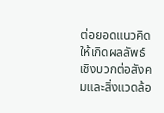ต่อยอดแนวคิดให้เกิดผลลัพธ์เชิงบวกต่อสังคมและสิ่งแวดล้อ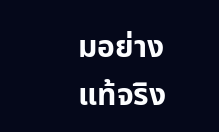มอย่างแท้จริง